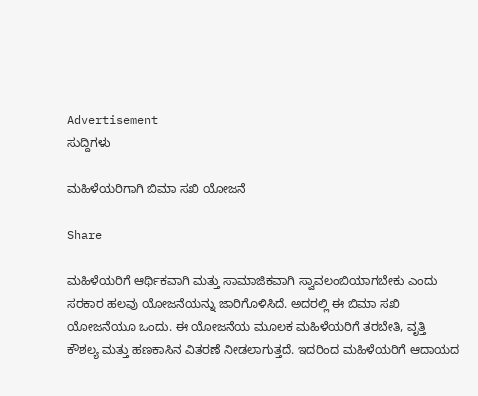Advertisement
ಸುದ್ದಿಗಳು

ಮಹಿಳೆಯರಿಗಾಗಿ ಬಿಮಾ ಸಖಿ ಯೋಜನೆ

Share

ಮಹಿಳೆಯರಿಗೆ ಆರ್ಥಿಕವಾಗಿ ಮತ್ತು ಸಾಮಾಜಿಕವಾಗಿ ಸ್ವಾವಲಂಬಿಯಾಗಬೇಕು ಎಂದು ಸರಕಾರ ಹಲವು ಯೋಜನೆಯನ್ನು ಜಾರಿಗೊಳಿಸಿದೆ. ಅದರಲ್ಲಿ ಈ ಬಿಮಾ ಸಖಿ ಯೋಜನೆಯೂ ಒಂದು. ಈ ಯೋಜನೆಯ ಮೂಲಕ ಮಹಿಳೆಯರಿಗೆ ತರಬೇತಿ, ವೃತ್ತಿ ಕೌಶಲ್ಯ ಮತ್ತು ಹಣಕಾಸಿನ ವಿತರಣೆ ನೀಡಲಾಗುತ್ತದೆ. ಇದರಿಂದ ಮಹಿಳೆಯರಿಗೆ ಆದಾಯದ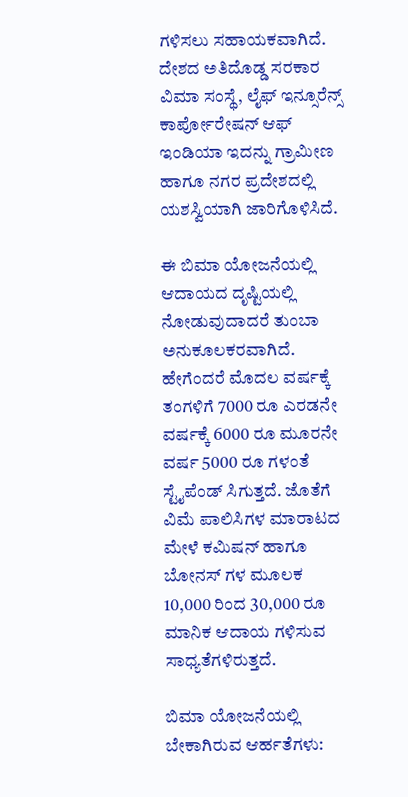ಗಳಿಸಲು ಸಹಾಯಕವಾಗಿದೆ. ದೇಶದ ಅತಿದೊಡ್ಡ ಸರಕಾರ ವಿಮಾ ಸಂಸ್ಥೆ, ಲೈಫ್ ಇನ್ಸೂರೆನ್ಸ್ ಕಾರ್ಪೋರೇಷನ್ ಆಫ್ ಇಂಡಿಯಾ ಇದನ್ನು ಗ್ರಾಮೀಣ ಹಾಗೂ ನಗರ ಪ್ರದೇಶದಲ್ಲಿ ಯಶಸ್ವಿಯಾಗಿ ಜಾರಿಗೊಳಿಸಿದೆ.

ಈ ಬಿಮಾ ಯೋಜನೆಯಲ್ಲಿ ಆದಾಯದ ದೃಷ್ಟಿಯಲ್ಲಿ ನೋಡುವುದಾದರೆ ತುಂಬಾ ಅನುಕೂಲಕರವಾಗಿದೆ. ಹೇಗೆಂದರೆ ಮೊದಲ ವರ್ಷಕ್ಕೆ ತಂಗಳಿಗೆ 7000 ರೂ ಎರಡನೇ ವರ್ಷಕ್ಕೆ 6000 ರೂ ಮೂರನೇ ವರ್ಷ 5000 ರೂ ಗಳಂತೆ ಸ್ಟೈಪೆಂಡ್ ಸಿಗುತ್ತದೆ. ಜೊತೆಗೆ ವಿಮೆ ಪಾಲಿಸಿಗಳ ಮಾರಾಟದ ಮೇಳೆ ಕಮಿಷನ್ ಹಾಗೂ ಬೋನಸ್ ಗಳ ಮೂಲಕ 10,000 ರಿಂದ 30,000 ರೂ ಮಾನಿಕ ಆದಾಯ ಗಳಿಸುವ ಸಾಧ್ಯತೆಗಳಿರುತ್ತದೆ.

ಬಿಮಾ ಯೋಜನೆಯಲ್ಲಿ ಬೇಕಾಗಿರುವ ಆರ್ಹತೆಗಳು: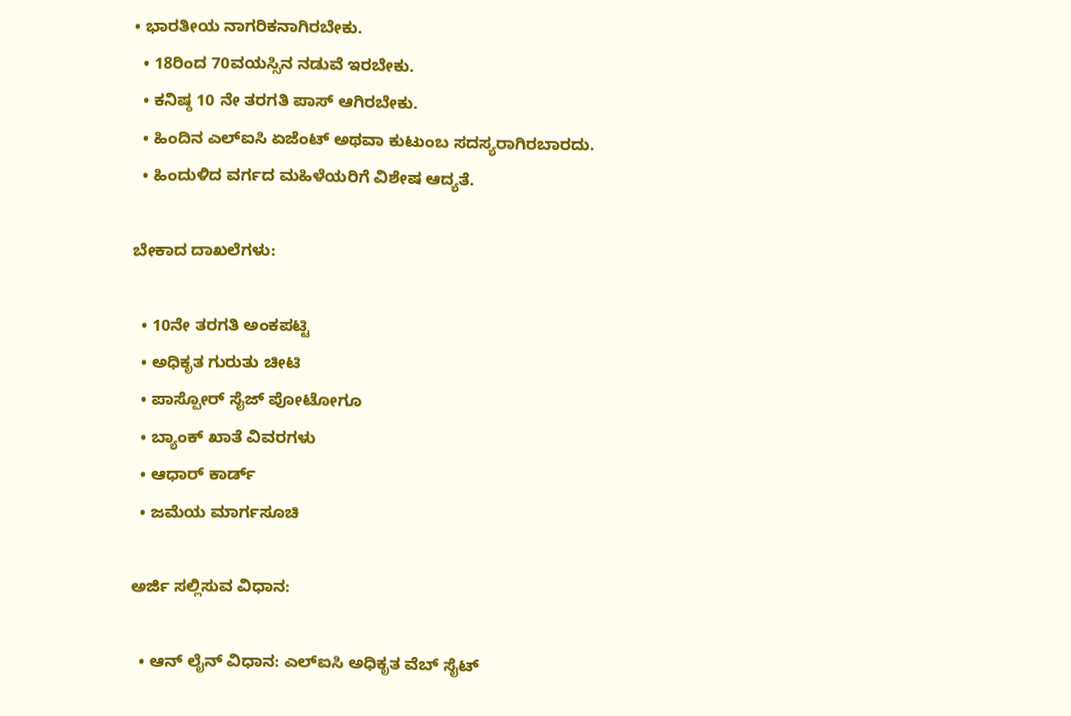• ಭಾರತೀಯ ನಾಗರಿಕನಾಗಿರಬೇಕು.
  • 18ರಿಂದ 70ವಯಸ್ಸಿನ ನಡುವೆ ಇರಬೇಕು.
  • ಕನಿಷ್ಠ 10 ನೇ ತರಗತಿ ಪಾಸ್ ಆಗಿರಬೇಕು.
  • ಹಿಂದಿನ ಎಲ್ಐಸಿ ಏಜೆಂಟ್ ಅಥವಾ ಕುಟುಂಬ ಸದಸ್ಯರಾಗಿರಬಾರದು.
  • ಹಿಂದುಳಿದ ವರ್ಗದ ಮಹಿಳೆಯರಿಗೆ ವಿಶೇಷ ಆದ್ಯತೆ.

ಬೇಕಾದ ದಾಖಲೆಗಳು:

  • 10ನೇ ತರಗತಿ ಅಂಕಪಟ್ಟಿ
  • ಅಧಿಕೃತ ಗುರುತು ಚೀಟಿ
  • ಪಾಸ್ಪೋರ್ ಸೈಜ್ ಪೋಟೋಗೂ
  • ಬ್ಯಾಂಕ್ ಖಾತೆ ವಿವರಗಳು
  • ಆಧಾರ್ ಕಾರ್ಡ್
  • ಜಮೆಯ ಮಾರ್ಗಸೂಚಿ

ಅರ್ಜಿ ಸಲ್ಲಿಸುವ ವಿಧಾನ:

  • ಆನ್ ಲೈನ್ ವಿಧಾನ: ಎಲ್ಐಸಿ ಅಧಿಕೃತ ವೆಬ್ ಸೈಟ್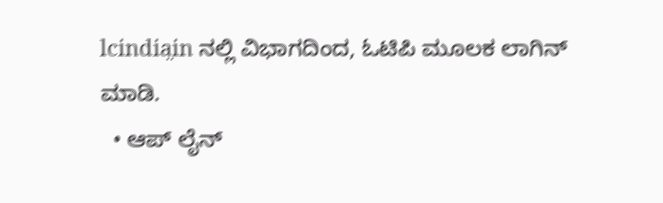lcindia̤in ನಲ್ಲಿ ವಿಭಾಗದಿಂದ, ಓಟಿಪಿ ಮೂಲಕ ಲಾಗಿನ್ ಮಾಡಿ.
  • ಆಪ್ ಲೈನ್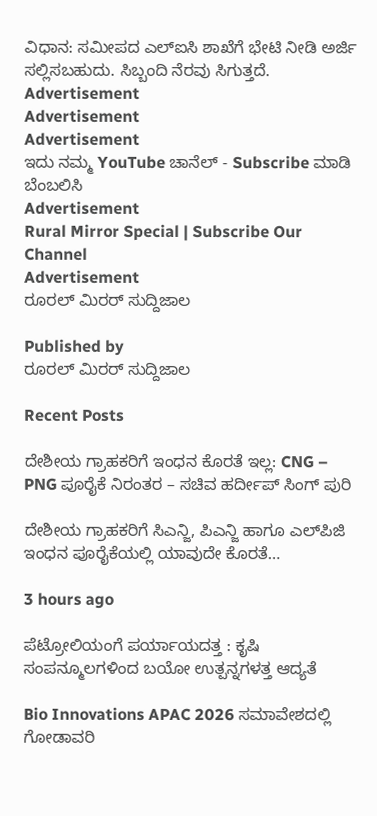ವಿಧಾನ: ಸಮೀಪದ ಎಲ್ಐಸಿ ಶಾಖೆಗೆ ಭೇಟಿ ನೀಡಿ ಅರ್ಜಿ ಸಲ್ಲಿಸಬಹುದು. ಸಿಬ್ಬಂದಿ ನೆರವು ಸಿಗುತ್ತದೆ.
Advertisement
Advertisement
Advertisement
ಇದು ನಮ್ಮ YouTube ಚಾನೆಲ್ - Subscribe ಮಾಡಿ ಬೆಂಬಲಿಸಿ
Advertisement
Rural Mirror Special | Subscribe Our Channel
Advertisement
ರೂರಲ್‌ ಮಿರರ್ ಸುದ್ದಿಜಾಲ

Published by
ರೂರಲ್‌ ಮಿರರ್ ಸುದ್ದಿಜಾಲ

Recent Posts

ದೇಶೀಯ ಗ್ರಾಹಕರಿಗೆ ಇಂಧನ ಕೊರತೆ ಇಲ್ಲ: CNG – PNG ಪೂರೈಕೆ ನಿರಂತರ – ಸಚಿವ ಹರ್ದೀಪ್ ಸಿಂಗ್ ಪುರಿ

ದೇಶೀಯ ಗ್ರಾಹಕರಿಗೆ ಸಿಎನ್ಜಿ, ಪಿಎನ್ಜಿ ಹಾಗೂ ಎಲ್‌ಪಿಜಿ ಇಂಧನ ಪೂರೈಕೆಯಲ್ಲಿ ಯಾವುದೇ ಕೊರತೆ…

3 hours ago

ಪೆಟ್ರೋಲಿಯಂಗೆ ಪರ್ಯಾಯದತ್ತ : ಕೃಷಿ ಸಂಪನ್ಮೂಲಗಳಿಂದ ಬಯೋ ಉತ್ಪನ್ನಗಳತ್ತ ಆದ್ಯತೆ

Bio Innovations APAC 2026 ಸಮಾವೇಶದಲ್ಲಿ ಗೋಡಾವರಿ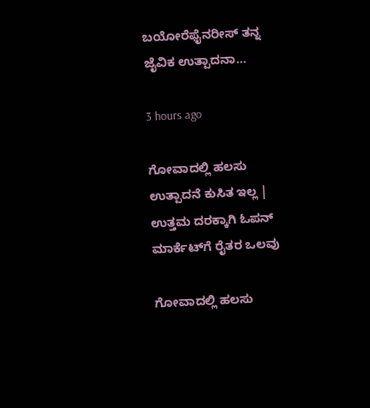ಬಯೋರೆಫೈನರೀಸ್ ತನ್ನ ಜೈವಿಕ ಉತ್ಪಾದನಾ…

3 hours ago

ಗೋವಾದಲ್ಲಿ ಹಲಸು ಉತ್ಪಾದನೆ ಕುಸಿತ ಇಲ್ಲ | ಉತ್ತಮ ದರಕ್ಕಾಗಿ ಓಪನ್‌ ಮಾರ್ಕೆಟ್‌ಗೆ ರೈತರ ಒಲವು

ಗೋವಾದಲ್ಲಿ ಹಲಸು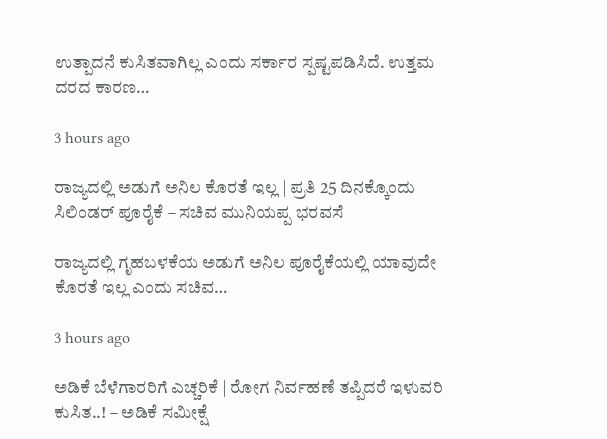ಉತ್ಪಾದನೆ ಕುಸಿತವಾಗಿಲ್ಲ ಎಂದು ಸರ್ಕಾರ ಸ್ಪಷ್ಟಪಡಿಸಿದೆ. ಉತ್ತಮ ದರದ ಕಾರಣ…

3 hours ago

ರಾಜ್ಯದಲ್ಲಿ ಅಡುಗೆ ಅನಿಲ ಕೊರತೆ ಇಲ್ಲ | ಪ್ರತಿ 25 ದಿನಕ್ಕೊಂದು ಸಿಲಿಂಡರ್‌ ಪೂರೈಕೆ – ಸಚಿವ ಮುನಿಯಪ್ಪ ಭರವಸೆ

ರಾಜ್ಯದಲ್ಲಿ ಗೃಹಬಳಕೆಯ ಅಡುಗೆ ಅನಿಲ ಪೂರೈಕೆಯಲ್ಲಿ ಯಾವುದೇ ಕೊರತೆ ಇಲ್ಲ ಎಂದು ಸಚಿವ…

3 hours ago

ಅಡಿಕೆ ಬೆಳೆಗಾರರಿಗೆ ಎಚ್ಚರಿಕೆ | ರೋಗ ನಿರ್ವಹಣೆ ತಪ್ಪಿದರೆ ಇಳುವರಿ ಕುಸಿತ..! – ಅಡಿಕೆ ಸಮೀಕ್ಷೆ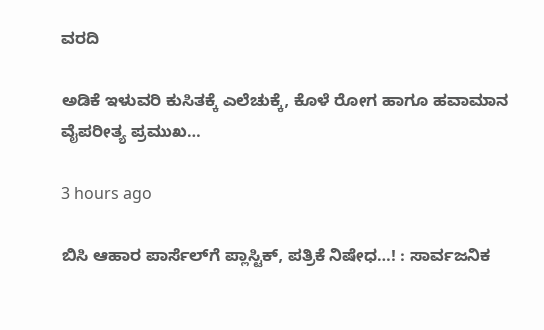ವರದಿ

ಅಡಿಕೆ ಇಳುವರಿ ಕುಸಿತಕ್ಕೆ ಎಲೆಚುಕ್ಕೆ, ಕೊಳೆ ರೋಗ ಹಾಗೂ ಹವಾಮಾನ ವೈಪರೀತ್ಯ ಪ್ರಮುಖ…

3 hours ago

ಬಿಸಿ ಆಹಾರ ಪಾರ್ಸೆಲ್‌ಗೆ ಪ್ಲಾಸ್ಟಿಕ್‌, ಪತ್ರಿಕೆ ನಿಷೇಧ…! : ಸಾರ್ವಜನಿಕ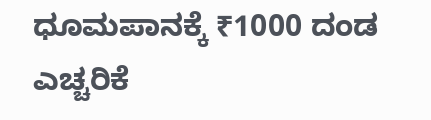ಧೂಮಪಾನಕ್ಕೆ ₹1000 ದಂಡ ಎಚ್ಚರಿಕೆ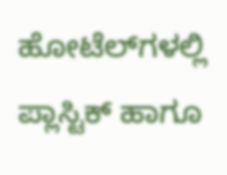ಹೋಟೆಲ್‌ಗಳಲ್ಲಿ ಪ್ಲಾಸ್ಟಿಕ್ ಹಾಗೂ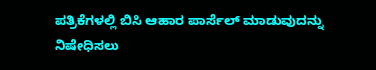ಪತ್ರಿಕೆಗಳಲ್ಲಿ ಬಿಸಿ ಆಹಾರ ಪಾರ್ಸೆಲ್‌ ಮಾಡುವುದನ್ನು ನಿಷೇಧಿಸಲು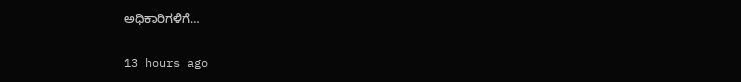ಅಧಿಕಾರಿಗಳಿಗೆ…

13 hours ago